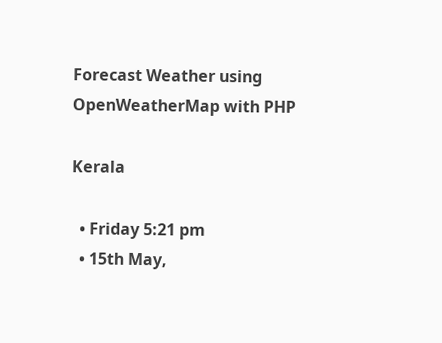Forecast Weather using OpenWeatherMap with PHP

Kerala

  • Friday 5:21 pm
  • 15th May,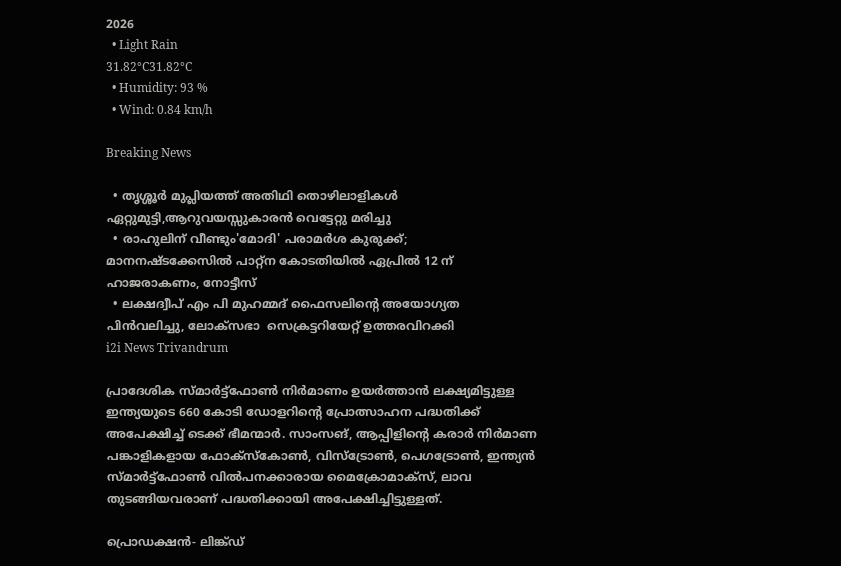2026
  • Light Rain
31.82°C31.82°C
  • Humidity: 93 %
  • Wind: 0.84 km/h

Breaking News

  • തൃശ്ശൂർ മുപ്ലിയത്ത് അതിഥി തൊഴിലാളികൾ ഏറ്റുമുട്ടി,ആറുവയസ്സുകാരൻ വെട്ടേറ്റു മരിച്ചു
  • രാഹുലിന് വീണ്ടും'മോദി' പരാമര്‍ശ കുരുക്ക്; മാനനഷ്ടക്കേസിൽ പാറ്റ്ന കോടതിയിൽ ഏപ്രിൽ 12 ന് ഹാജരാകണം, നോട്ടീസ്
  • ലക്ഷദ്വീപ് എം പി മുഹമ്മദ് ഫൈസലിൻ്റെ അയോഗ്യത പിൻവലിച്ചു, ലോക്സഭാ  സെക്രട്ടറിയേറ്റ് ഉത്തരവിറക്കി
i2i News Trivandrum

പ്രാദേശിക സ്മാര്‍ട്ട്ഫോണ്‍ നിര്‍മാണം ഉയര്‍ത്താന്‍ ലക്ഷ്യമിട്ടുള്ള ഇന്ത്യയുടെ 660 കോടി ഡോളറിന്റെ പ്രോത്സാഹന പദ്ധതിക്ക് അപേക്ഷിച്ച് ടെക്ക് ഭീമന്മാര്‍. സാംസങ്, ആപ്പിളിന്റെ കരാര്‍ നിര്‍മാണ പങ്കാളികളായ ഫോക്സ്‌കോണ്‍, വിസ്ട്രോണ്‍, പെഗട്രോണ്‍, ഇന്ത്യന്‍ സ്മാര്‍ട്ട്ഫോണ്‍ വില്‍പനക്കാരായ മൈക്രോമാക്സ്, ലാവ തുടങ്ങിയവരാണ് പദ്ധതിക്കായി അപേക്ഷിച്ചിട്ടുള്ളത്.

പ്രൊഡക്ഷന്‍- ലിങ്ക്ഡ്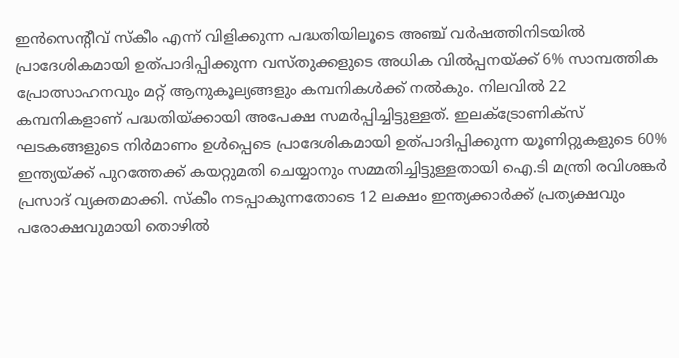ഇന്‍സെന്റീവ് സ്‌കീം എന്ന് വിളിക്കുന്ന പദ്ധതിയിലൂടെ അഞ്ച് വര്‍ഷത്തിനിടയില്‍ പ്രാദേശികമായി ഉത്പാദിപ്പിക്കുന്ന വസ്തുക്കളുടെ അധിക വില്‍പ്പനയ്ക്ക് 6% സാമ്പത്തിക പ്രോത്സാഹനവും മറ്റ് ആനുകൂല്യങ്ങളും കമ്പനികള്‍ക്ക് നല്‍കും. നിലവില്‍ 22 കമ്പനികളാണ് പദ്ധതിയ്ക്കായി അപേക്ഷ സമര്‍പ്പിച്ചിട്ടുള്ളത്. ഇലക്ട്രോണിക്സ് ഘടകങ്ങളുടെ നിര്‍മാണം ഉള്‍പ്പെടെ പ്രാദേശികമായി ഉത്പാദിപ്പിക്കുന്ന യൂണിറ്റുകളുടെ 60% ഇന്ത്യയ്ക്ക് പുറത്തേക്ക് കയറ്റുമതി ചെയ്യാനും സമ്മതിച്ചിട്ടുള്ളതായി ഐ.ടി മന്ത്രി രവിശങ്കര്‍ പ്രസാദ് വ്യക്തമാക്കി. സ്‌കീം നടപ്പാകുന്നതോടെ 12 ലക്ഷം ഇന്ത്യക്കാര്‍ക്ക് പ്രത്യക്ഷവും പരോക്ഷവുമായി തൊഴില്‍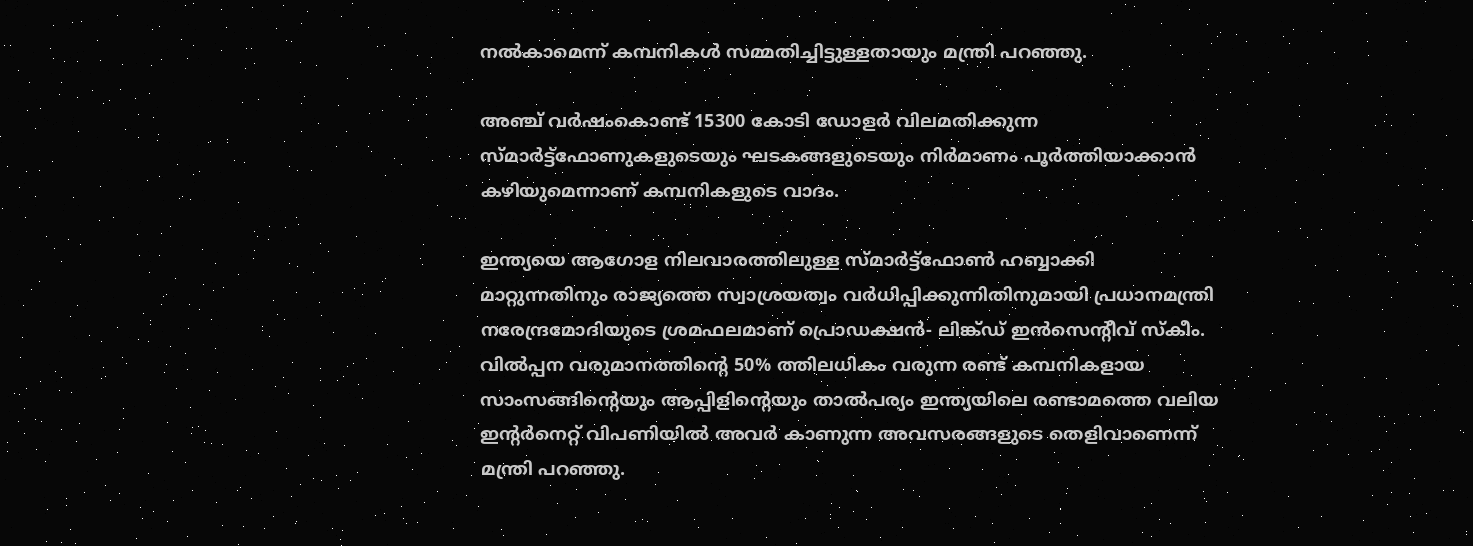നല്‍കാമെന്ന് കമ്പനികള്‍ സമ്മതിച്ചിട്ടുള്ളതായും മന്ത്രി പറഞ്ഞു.

അഞ്ച് വര്‍ഷംകൊണ്ട് 15300 കോടി ഡോളര്‍ വിലമതിക്കുന്ന സ്മാര്‍ട്ട്ഫോണുകളുടെയും ഘടകങ്ങളുടെയും നിര്‍മാണം പൂര്‍ത്തിയാക്കാന്‍ കഴിയുമെന്നാണ് കമ്പനികളുടെ വാദം.

ഇന്ത്യയെ ആഗോള നിലവാരത്തിലുള്ള സ്മാര്‍ട്ട്ഫോണ്‍ ഹബ്ബാക്കി മാറ്റുന്നതിനും രാജ്യത്തെ സ്വാശ്രയത്വം വര്‍ധിപ്പിക്കുന്നിതിനുമായി പ്രധാനമന്ത്രി നരേന്ദ്രമോദിയുടെ ശ്രമഫലമാണ് പ്രൊഡക്ഷന്‍- ലിങ്ക്ഡ് ഇന്‍സെന്റീവ് സ്‌കീം. വില്‍പ്പന വരുമാനത്തിന്റെ 50% ത്തിലധികം വരുന്ന രണ്ട് കമ്പനികളായ സാംസങ്ങിന്റെയും ആപ്പിളിന്റെയും താല്‍പര്യം ഇന്ത്യയിലെ രണ്ടാമത്തെ വലിയ ഇന്റര്‍നെറ്റ് വിപണിയില്‍ അവര്‍ കാണുന്ന അവസരങ്ങളുടെ തെളിവാണെന്ന് മന്ത്രി പറഞ്ഞു.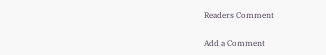Readers Comment

Add a Comment